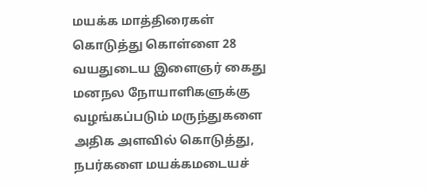மயக்க மாத்திரைகள் கொடுத்து கொள்ளை 28 வயதுடைய இளைஞர் கைது
மனநல நோயாளிகளுக்கு வழங்கப்படும் மருந்துகளை அதிக அளவில் கொடுத்து, நபர்களை மயக்கமடையச்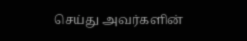செய்து அவர்களின்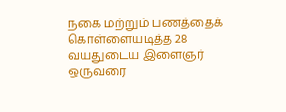நகை மற்றும் பணத்தைக் கொள்ளையடித்த 28 வயதுடைய இளைஞர் ஒருவரை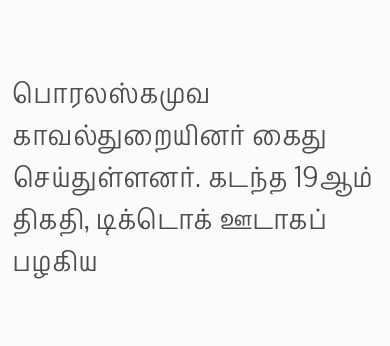பொரலஸ்கமுவ காவல்துறையினர் கைது செய்துள்ளனர். கடந்த 19ஆம் திகதி, டிக்டொக் ஊடாகப் பழகிய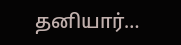தனியார்…